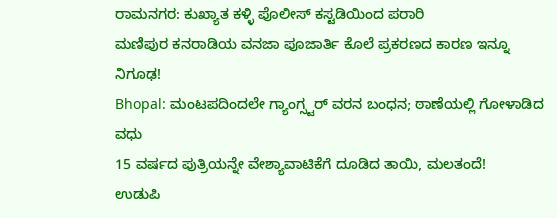ರಾಮನಗರ: ಕುಖ್ಯಾತ ಕಳ್ಳಿ ಪೊಲೀಸ್ ಕಸ್ಟಡಿಯಿಂದ ಪರಾರಿ
ಮಣಿಪುರ ಕನರಾಡಿಯ ವನಜಾ ಪೂಜಾರ್ತಿ ಕೊಲೆ ಪ್ರಕರಣದ ಕಾರಣ ಇನ್ನೂ ನಿಗೂಢ!
Bhopal: ಮಂಟಪದಿಂದಲೇ ಗ್ಯಾಂಗ್ಸ್ಟರ್ ವರನ ಬಂಧನ; ಠಾಣೆಯಲ್ಲಿ ಗೋಳಾಡಿದ ವಧು
15 ವರ್ಷದ ಪುತ್ರಿಯನ್ನೇ ವೇಶ್ಯಾವಾಟಿಕೆಗೆ ದೂಡಿದ ತಾಯಿ, ಮಲತಂದೆ!
ಉಡುಪಿ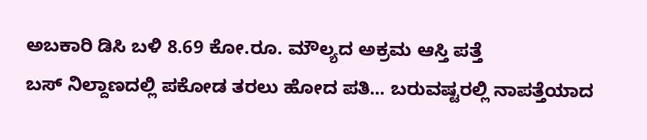ಅಬಕಾರಿ ಡಿಸಿ ಬಳಿ 8.69 ಕೋ.ರೂ. ಮೌಲ್ಯದ ಅಕ್ರಮ ಆಸ್ತಿ ಪತ್ತೆ
ಬಸ್ ನಿಲ್ದಾಣದಲ್ಲಿ ಪಕೋಡ ತರಲು ಹೋದ ಪತಿ... ಬರುವಷ್ಟರಲ್ಲಿ ನಾಪತ್ತೆಯಾದ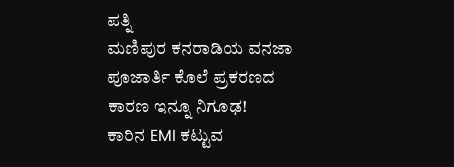ಪತ್ನಿ
ಮಣಿಪುರ ಕನರಾಡಿಯ ವನಜಾ ಪೂಜಾರ್ತಿ ಕೊಲೆ ಪ್ರಕರಣದ ಕಾರಣ ಇನ್ನೂ ನಿಗೂಢ!
ಕಾರಿನ EMI ಕಟ್ಟುವ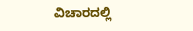ವಿಚಾರದಲ್ಲಿ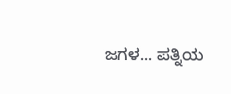ಜಗಳ... ಪತ್ನಿಯ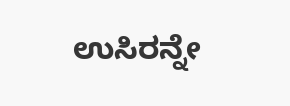ಉಸಿರನ್ನೇ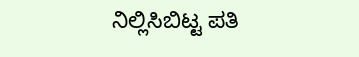ನಿಲ್ಲಿಸಿಬಿಟ್ಟ ಪತಿ